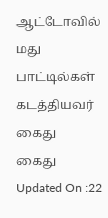ஆட்டோவில் மது பாட்டில்கள் கடத்தியவர் கைது
கைது
Updated On :22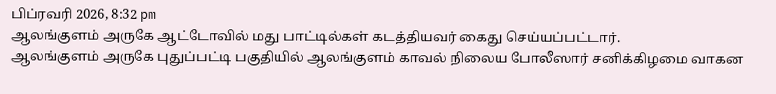பிப்ரவரி 2026, 8:32 pm
ஆலங்குளம் அருகே ஆட்டோவில் மது பாட்டில்கள் கடத்தியவர் கைது செய்யப்பட்டார்.
ஆலங்குளம் அருகே புதுப்பட்டி பகுதியில் ஆலங்குளம் காவல் நிலைய போலீஸார் சனிக்கிழமை வாகன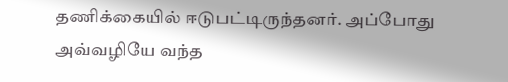தணிக்கையில் ஈடுபட்டிருந்தனர். அப்போது அவ்வழியே வந்த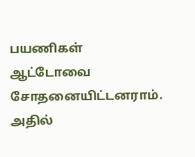பயணிகள் ஆட்டோவை சோதனையிட்டனராம். அதில்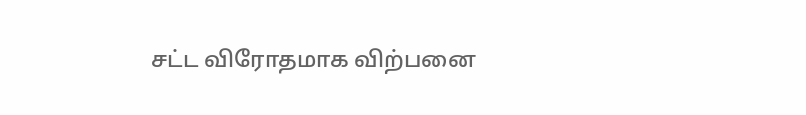சட்ட விரோதமாக விற்பனை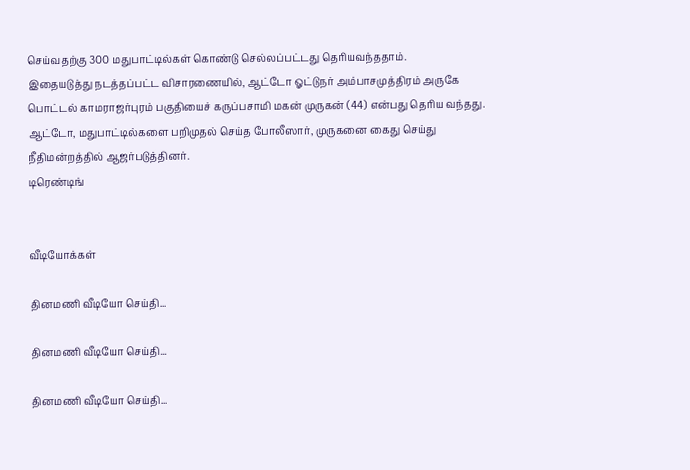செய்வதற்கு 300 மதுபாட்டில்கள் கொண்டு செல்லப்பட்டது தெரியவந்ததாம்.
இதையடுத்து நடத்தப்பட்ட விசாரணையில், ஆட்டோ ஓட்டுநர் அம்பாசமுத்திரம் அருகே பொட்டல் காமராஜர்புரம் பகுதியைச் கருப்பசாமி மகன் முருகன் (44) என்பது தெரிய வந்தது. ஆட்டோ, மதுபாட்டில்களை பறிமுதல் செய்த போலீஸார், முருகனை கைது செய்து நீதிமன்றத்தில் ஆஜர்படுத்தினர்.
டிரெண்டிங்


வீடியோக்கள்

தினமணி வீடியோ செய்தி...

தினமணி வீடியோ செய்தி...

தினமணி வீடியோ செய்தி...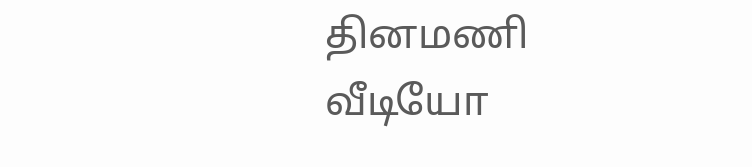தினமணி வீடியோ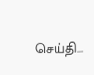செய்தி...